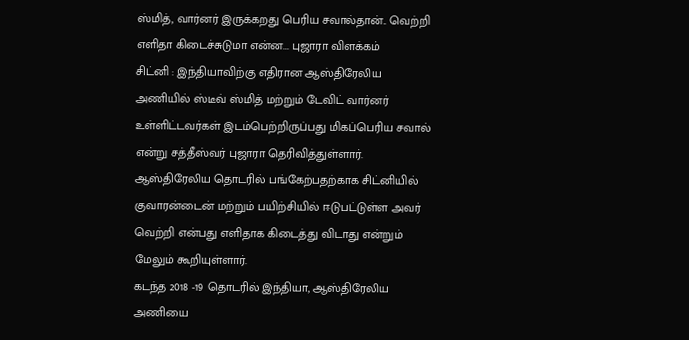ஸ்மித், வார்னர் இருக்கறது பெரிய சவால்தான்.. வெற்றி எளிதா கிடைச்சுடுமா என்ன... புஜாரா விளக்கம்
சிட்னி : இந்தியாவிற்கு எதிரான ஆஸ்திரேலிய அணியில் ஸ்டீவ் ஸ்மித் மற்றும் டேவிட் வார்னர் உள்ளிட்டவர்கள் இடம்பெற்றிருப்பது மிகப்பெரிய சவால் என்று சத்தீஸ்வர் புஜாரா தெரிவித்துள்ளார்.
ஆஸ்திரேலிய தொடரில் பங்கேற்பதற்காக சிட்னியில் குவாரன்டைன் மற்றும் பயிற்சியில் ஈடுபட்டுள்ள அவர் வெற்றி என்பது எளிதாக கிடைத்து விடாது என்றும் மேலும் கூறியுள்ளார்.
கடந்த 2018 -19 தொடரில் இந்தியா, ஆஸ்திரேலிய அணியை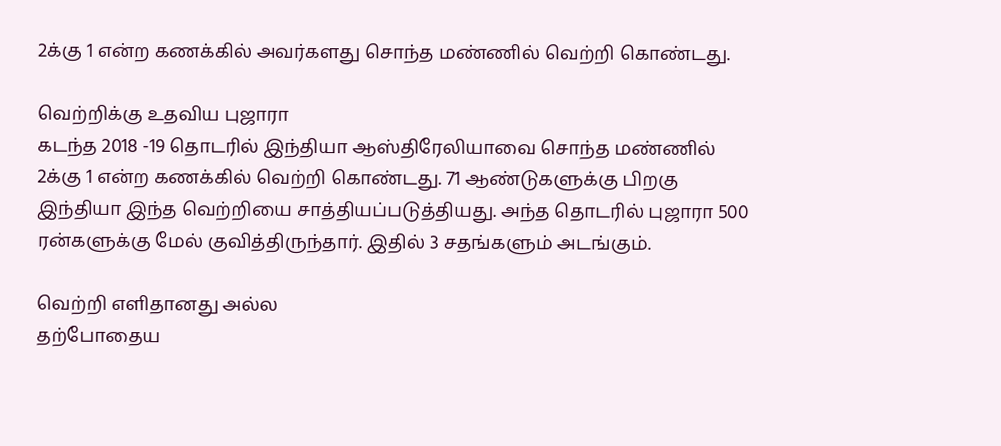2க்கு 1 என்ற கணக்கில் அவர்களது சொந்த மண்ணில் வெற்றி கொண்டது.

வெற்றிக்கு உதவிய புஜாரா
கடந்த 2018 -19 தொடரில் இந்தியா ஆஸ்திரேலியாவை சொந்த மண்ணில் 2க்கு 1 என்ற கணக்கில் வெற்றி கொண்டது. 71 ஆண்டுகளுக்கு பிறகு இந்தியா இந்த வெற்றியை சாத்தியப்படுத்தியது. அந்த தொடரில் புஜாரா 500 ரன்களுக்கு மேல் குவித்திருந்தார். இதில் 3 சதங்களும் அடங்கும்.

வெற்றி எளிதானது அல்ல
தற்போதைய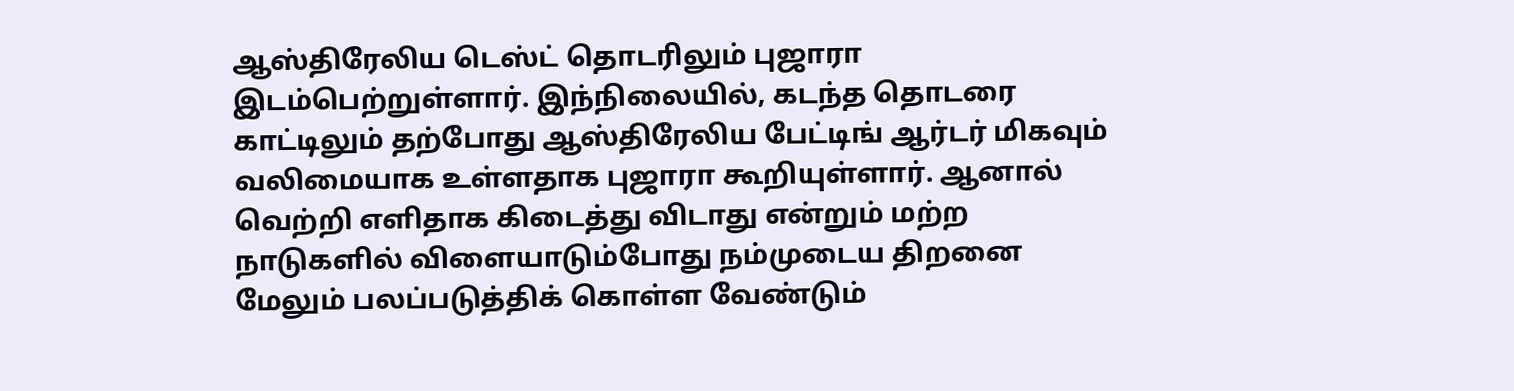ஆஸ்திரேலிய டெஸ்ட் தொடரிலும் புஜாரா இடம்பெற்றுள்ளார். இந்நிலையில், கடந்த தொடரை காட்டிலும் தற்போது ஆஸ்திரேலிய பேட்டிங் ஆர்டர் மிகவும் வலிமையாக உள்ளதாக புஜாரா கூறியுள்ளார். ஆனால் வெற்றி எளிதாக கிடைத்து விடாது என்றும் மற்ற நாடுகளில் விளையாடும்போது நம்முடைய திறனை மேலும் பலப்படுத்திக் கொள்ள வேண்டும்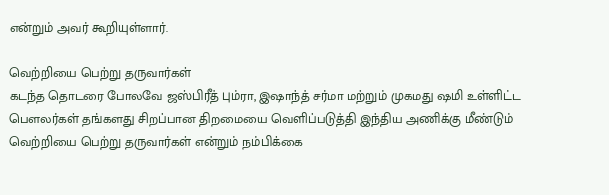என்றும் அவர் கூறியுள்ளார்.

வெற்றியை பெற்று தருவார்கள்
கடந்த தொடரை போலவே ஜஸ்பிரீத் பும்ரா, இஷாந்த் சர்மா மற்றும் முகமது ஷமி உள்ளிட்ட பௌலர்கள் தங்களது சிறப்பான திறமையை வெளிப்படுத்தி இந்திய அணிக்கு மீண்டும் வெற்றியை பெற்று தருவார்கள் என்றும் நம்பிக்கை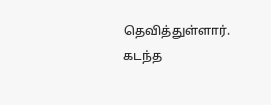தெவித்துள்ளார். கடந்த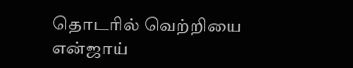தொடரில் வெற்றியை என்ஜாய்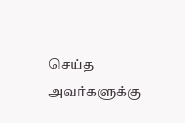செய்த அவர்களுக்கு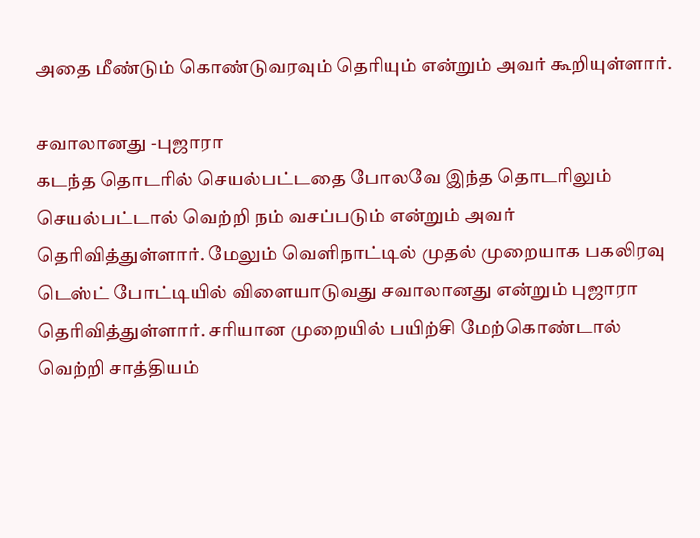அதை மீண்டும் கொண்டுவரவும் தெரியும் என்றும் அவர் கூறியுள்ளார்.

சவாலானது -புஜாரா
கடந்த தொடரில் செயல்பட்டதை போலவே இந்த தொடரிலும் செயல்பட்டால் வெற்றி நம் வசப்படும் என்றும் அவர் தெரிவித்துள்ளார். மேலும் வெளிநாட்டில் முதல் முறையாக பகலிரவு டெஸ்ட் போட்டியில் விளையாடுவது சவாலானது என்றும் புஜாரா தெரிவித்துள்ளார். சரியான முறையில் பயிற்சி மேற்கொண்டால் வெற்றி சாத்தியம்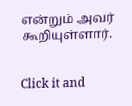என்றும் அவர் கூறியுள்ளார்.


Click it and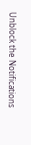Unblock the Notifications